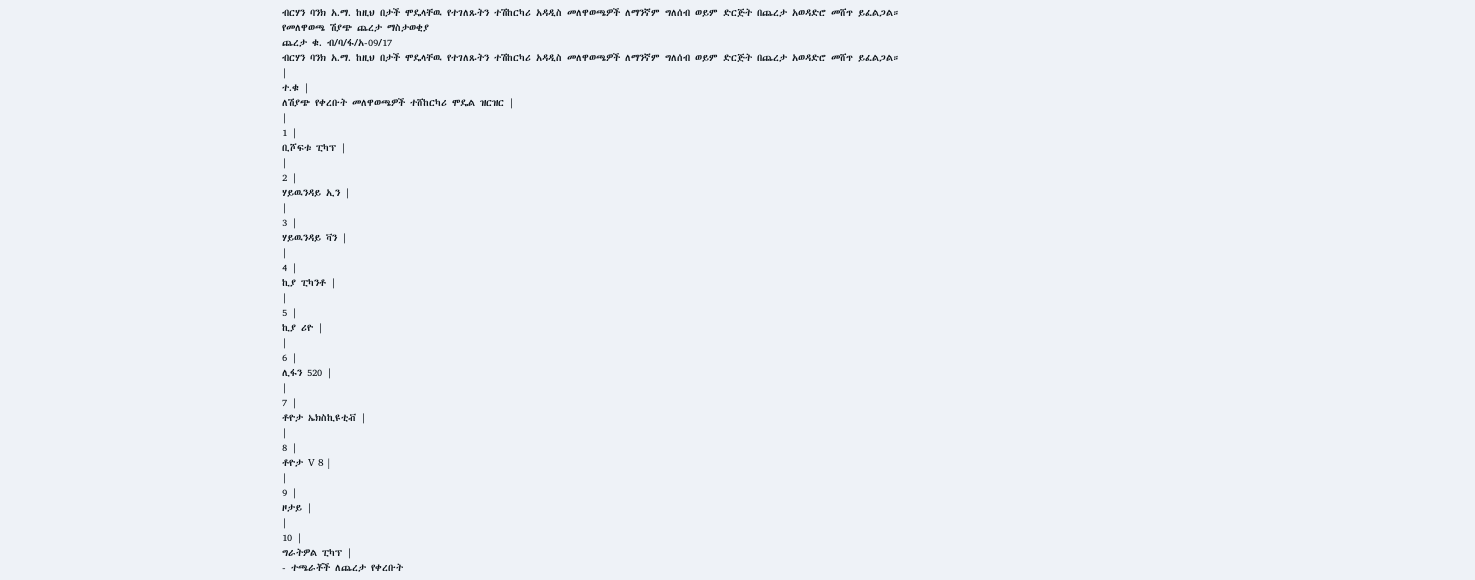ብርሃን ባንክ አ.ማ. ከዚህ በታች ሞዴላቸዉ የተገለጹትን ተሽከርካሪ አዳዲስ መለዋወጫዎች ለማንኛም ግለሰብ ወይም ድርጅት በጨረታ አወዳድሮ መሸጥ ይፈልጋል።
የመለዋወጫ ሽያጭ ጨረታ ማስታወቂያ
ጨረታ ቁ. ብ/ባ/ፋ/አ-09/17
ብርሃን ባንክ አ.ማ. ከዚህ በታች ሞዴላቸዉ የተገለጹትን ተሽከርካሪ አዳዲስ መለዋወጫዎች ለማንኛም ግለሰብ ወይም ድርጅት በጨረታ አወዳድሮ መሸጥ ይፈልጋል።
|
ተ.ቁ |
ለሽያጭ የቀረቡት መለዋወጫዎች ተሸከርካሪ ሞዴል ዝርዝር |
|
1 |
ቢሾፍቱ ፒካፕ |
|
2 |
ሃይዉንዳይ ኢን |
|
3 |
ሃይዉንዳይ ቫን |
|
4 |
ኪያ ፒካንቶ |
|
5 |
ኪያ ሪዮ |
|
6 |
ሊፋን 520 |
|
7 |
ቶዮታ ኤክስኪዩቲቭ |
|
8 |
ቶዮታ V 8 |
|
9 |
ዞታይ |
|
10 |
ግራትዎል ፒካፕ |
- ተጫራቾች ለጨረታ የቀረቡት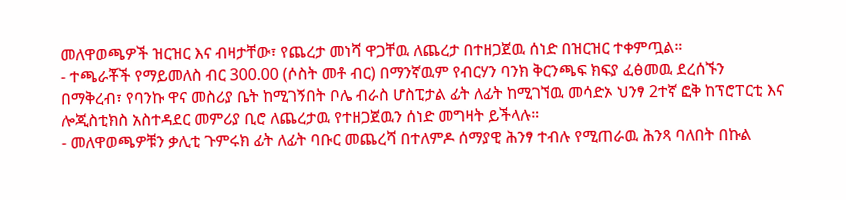መለዋወጫዎች ዝርዝር እና ብዛታቸው፣ የጨረታ መነሻ ዋጋቸዉ ለጨረታ በተዘጋጀዉ ሰነድ በዝርዝር ተቀምጧል።
- ተጫራቾች የማይመለስ ብር 300.00 (ሶስት መቶ ብር) በማንኛዉም የብርሃን ባንክ ቅርንጫፍ ክፍያ ፈፅመዉ ደረሰኙን በማቅረብ፣ የባንኩ ዋና መስሪያ ቤት ከሚገኝበት ቦሌ ብራስ ሆስፒታል ፊት ለፊት ከሚገኘዉ መሳድኦ ህንፃ 2ተኛ ፎቅ ከፕሮፐርቲ እና ሎጂስቲክስ አስተዳደር መምሪያ ቢሮ ለጨረታዉ የተዘጋጀዉን ሰነድ መግዛት ይችላሉ።
- መለዋወጫዎቹን ቃሊቲ ጉምሩክ ፊት ለፊት ባቡር መጨረሻ በተለምዶ ሰማያዊ ሕንፃ ተብሉ የሚጠራዉ ሕንጻ ባለበት በኩል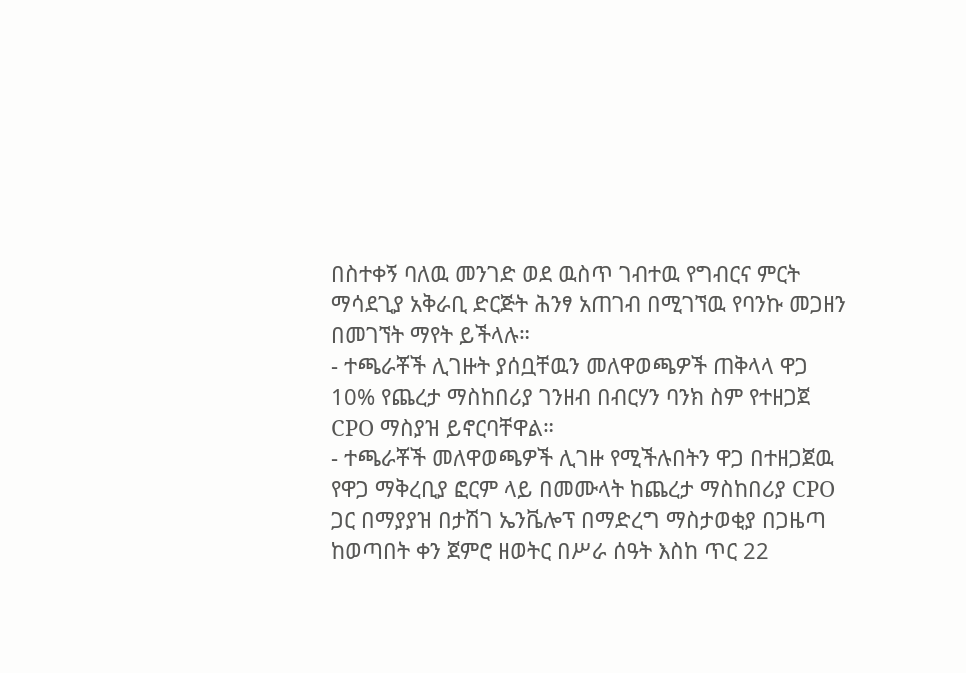በስተቀኝ ባለዉ መንገድ ወደ ዉስጥ ገብተዉ የግብርና ምርት ማሳደጊያ አቅራቢ ድርጅት ሕንፃ አጠገብ በሚገኘዉ የባንኩ መጋዘን በመገኘት ማየት ይችላሉ።
- ተጫራቾች ሊገዙት ያሰቧቸዉን መለዋወጫዎች ጠቅላላ ዋጋ 10% የጨረታ ማስከበሪያ ገንዘብ በብርሃን ባንክ ስም የተዘጋጀ CPO ማስያዝ ይኖርባቸዋል።
- ተጫራቾች መለዋወጫዎች ሊገዙ የሚችሉበትን ዋጋ በተዘጋጀዉ የዋጋ ማቅረቢያ ፎርም ላይ በመሙላት ከጨረታ ማስከበሪያ CPO ጋር በማያያዝ በታሽገ ኤንቬሎፕ በማድረግ ማስታወቂያ በጋዜጣ ከወጣበት ቀን ጀምሮ ዘወትር በሥራ ሰዓት እስከ ጥር 22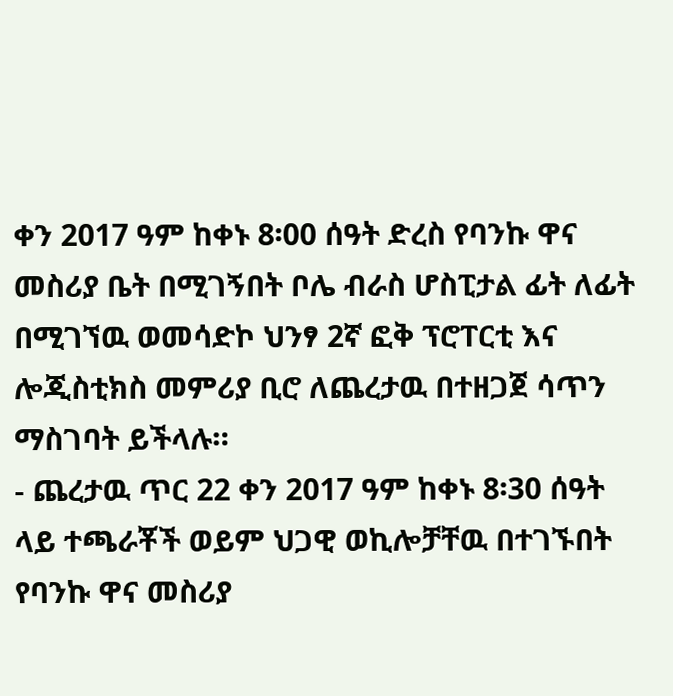ቀን 2017 ዓም ከቀኑ 8፡00 ሰዓት ድረስ የባንኩ ዋና መስሪያ ቤት በሚገኝበት ቦሌ ብራስ ሆስፒታል ፊት ለፊት በሚገኘዉ ወመሳድኮ ህንፃ 2ኛ ፎቅ ፕሮፐርቲ እና ሎጂስቲክስ መምሪያ ቢሮ ለጨረታዉ በተዘጋጀ ሳጥን ማስገባት ይችላሉ።
- ጨረታዉ ጥር 22 ቀን 2017 ዓም ከቀኑ 8፡30 ሰዓት ላይ ተጫራቾች ወይም ህጋዊ ወኪሎቻቸዉ በተገኙበት የባንኩ ዋና መስሪያ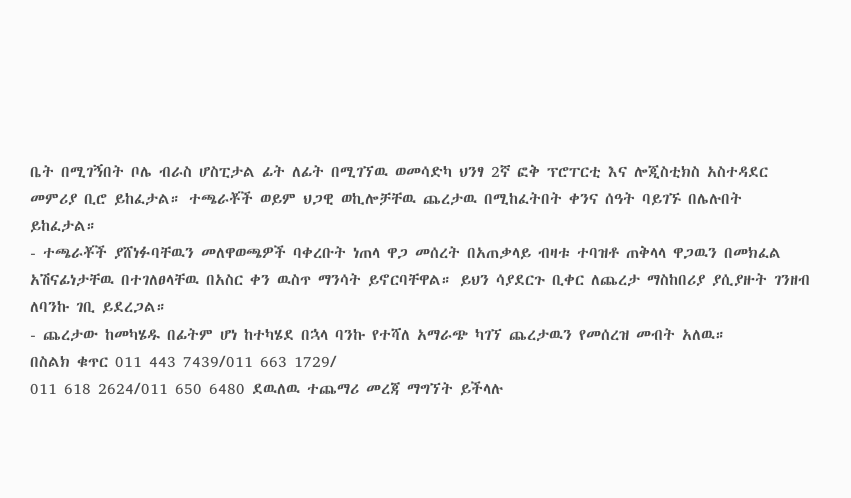ቤት በሚገኝበት ቦሌ ብራስ ሆስፒታል ፊት ለፊት በሚገኘዉ ወመሳድካ ህንፃ 2ኛ ፎቅ ፕሮፐርቲ እና ሎጂስቲክስ አስተዳደር መምሪያ ቢሮ ይከፈታል። ተጫራቾች ወይም ህጋዊ ወኪሎቻቸዉ ጨረታዉ በሚከፈትበት ቀንና ሰዓት ባይገኙ በሌሉበት ይከፈታል።
- ተጫራቾች ያሸነፉባቸዉን መለዋወጫዎች ባቀረቡት ነጠላ ዋጋ መሰረት በአጠቃላይ ብዛቱ ተባዝቶ ጠቅላላ ዋጋዉን በመክፈል አሽናፊነታቸዉ በተገለፀላቸዉ በአስር ቀን ዉስጥ ማንሳት ይኖርባቸዋል። ይህን ሳያደርጉ ቢቀር ለጨረታ ማስከበሪያ ያሲያዙት ገንዘብ ለባንኩ ገቢ ይደረጋል።
- ጨረታው ከመካሄዱ በፊትም ሆነ ከተካሄደ በኋላ ባንኩ የተሻለ አማራጭ ካገኘ ጨረታዉን የመሰረዝ መብት አለዉ።
በስልክ ቁጥር 011 443 7439/011 663 1729/
011 618 2624/011 650 6480 ደዉለዉ ተጨማሪ መረጃ ማግኘት ይችላሉ